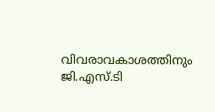വിവരാവകാശത്തിനും ജി.എസ്.ടി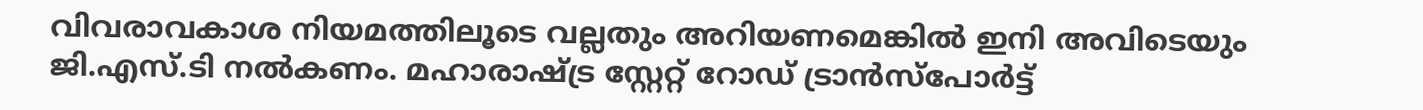വിവരാവകാശ നിയമത്തിലൂടെ വല്ലതും അറിയണമെങ്കില്‍ ഇനി അവിടെയും ജി.എസ്.ടി നല്‍കണം. മഹാരാഷ്ട്ര സ്റ്റേറ്റ് റോഡ് ട്രാന്‍സ്‌പോര്‍ട്ട്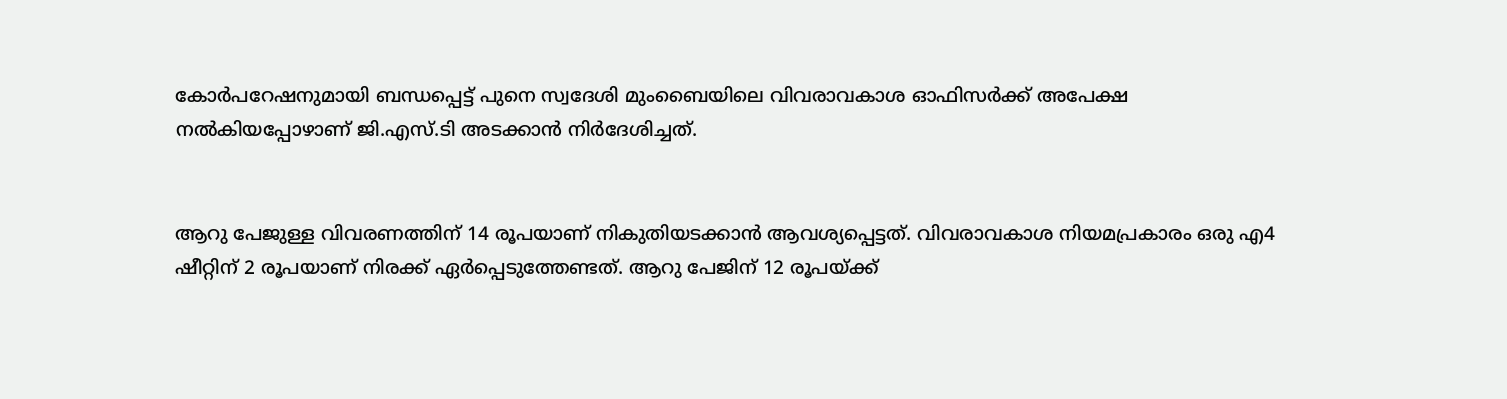കോര്‍പറേഷനുമായി ബന്ധപ്പെട്ട് പുനെ സ്വദേശി മുംബൈയിലെ വിവരാവകാശ ഓഫിസര്‍ക്ക് അപേക്ഷ നല്‍കിയപ്പോഴാണ് ജി.എസ്.ടി അടക്കാന്‍ നിര്‍ദേശിച്ചത്.


ആറു പേജുള്ള വിവരണത്തിന് 14 രൂപയാണ് നികുതിയടക്കാന്‍ ആവശ്യപ്പെട്ടത്. വിവരാവകാശ നിയമപ്രകാരം ഒരു എ4 ഷീറ്റിന് 2 രൂപയാണ് നിരക്ക് ഏര്‍പ്പെടുത്തേണ്ടത്. ആറു പേജിന് 12 രൂപയ്ക്ക്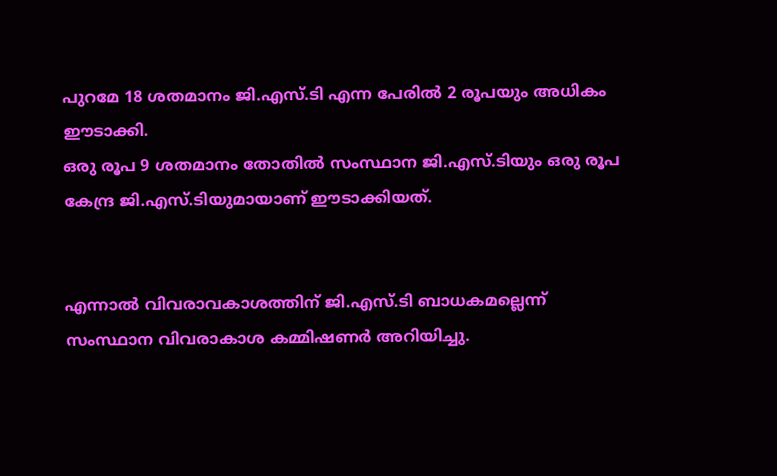പുറമേ 18 ശതമാനം ജി.എസ്.ടി എന്ന പേരില്‍ 2 രൂപയും അധികം ഈടാക്കി.
ഒരു രൂപ 9 ശതമാനം തോതില്‍ സംസ്ഥാന ജി.എസ്.ടിയും ഒരു രൂപ കേന്ദ്ര ജി.എസ്.ടിയുമായാണ് ഈടാക്കിയത്.


എന്നാല്‍ വിവരാവകാശത്തിന് ജി.എസ്.ടി ബാധകമല്ലെന്ന് സംസ്ഥാന വിവരാകാശ കമ്മിഷണര്‍ അറിയിച്ചു.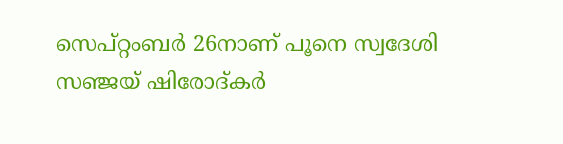സെപ്റ്റംബര്‍ 26നാണ് പൂനെ സ്വദേശി സഞ്ജയ് ഷിരോദ്കര്‍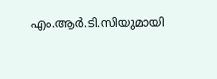എം.ആര്‍.ടി.സിയുമായി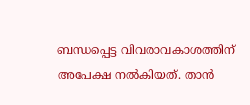ബന്ധപ്പെട്ട വിവരാവകാശത്തിന് അപേക്ഷ നല്‍കിയത്. താന്‍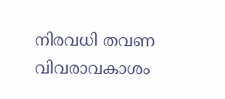നിരവധി തവണ വിവരാവകാശം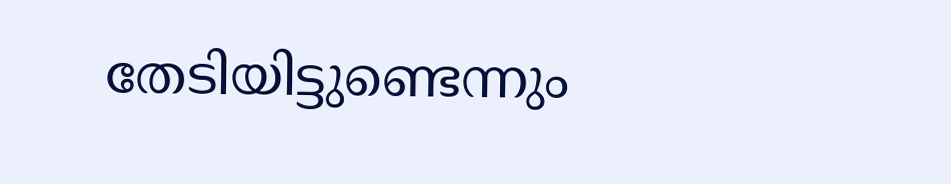തേടിയിട്ടുണ്ടെന്നും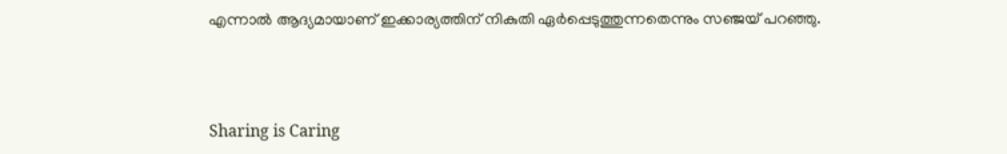എന്നാല്‍ ആദ്യമായാണ് ഇക്കാര്യത്തിന് നികുതി ഏര്‍പ്പെടുത്തുന്നതെന്നും സഞ്ജയ് പറഞ്ഞു.



Sharing is Caring